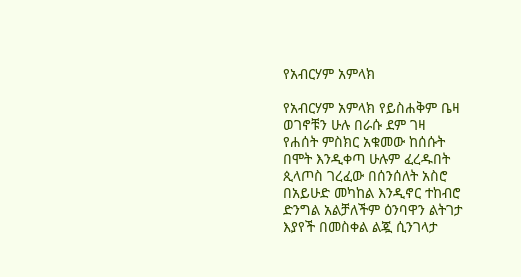የአብርሃም አምላክ

የአብርሃም አምላክ የይስሐቅም ቤዛ
ወገኖቹን ሁሉ በራሱ ደም ገዛ
የሐሰት ምስክር አቁመው ከሰሱት
በሞት እንዲቀጣ ሁሉም ፈረዱበት
ጲላጦስ ገረፈው በሰንሰለት አስሮ
በአይሁድ መካከል እንዲኖር ተከብሮ
ድንግል አልቻለችም ዕንባዋን ልትገታ
እያየች በመስቀል ልጇ ሲንገላታ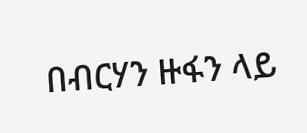በብርሃን ዙፋን ላይ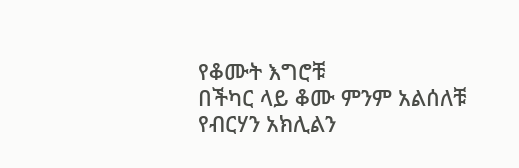የቆሙት እግሮቹ
በችካር ላይ ቆሙ ምንም አልሰለቹ
የብርሃን አክሊልን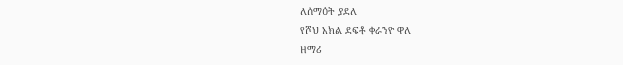ለሰማዕት ያደለ
የሾህ አክል ደፍቶ ቀራንዮ ዋለ
ዘማሪ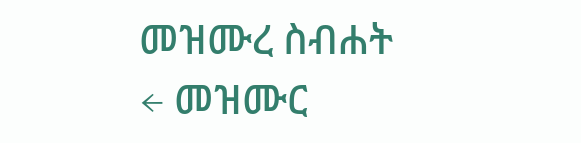መዝሙረ ስብሐት
← መዝሙር